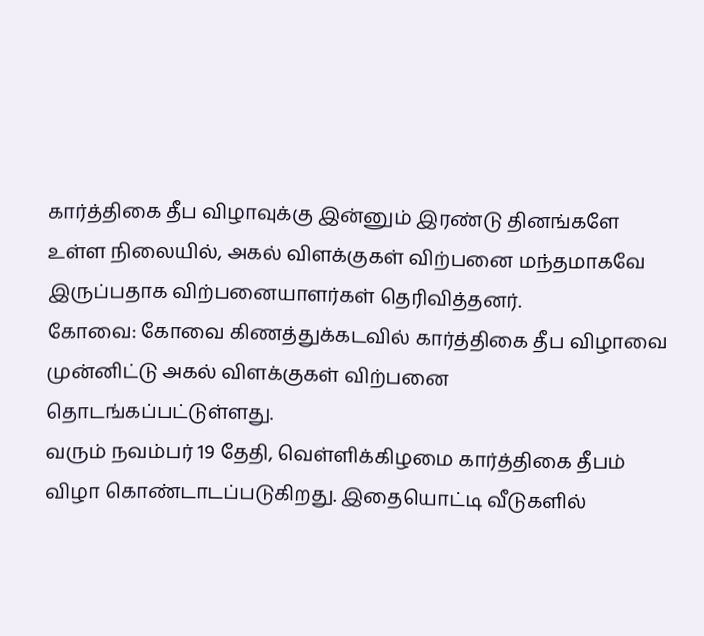கார்த்திகை தீப விழாவுக்கு இன்னும் இரண்டு தினங்களே உள்ள நிலையில், அகல் விளக்குகள் விற்பனை மந்தமாகவே இருப்பதாக விற்பனையாளர்கள் தெரிவித்தனர்.
கோவை: கோவை கிணத்துக்கடவில் கார்த்திகை தீப விழாவை முன்னிட்டு அகல் விளக்குகள் விற்பனை தொடங்கப்பட்டுள்ளது.
வரும் நவம்பர் 19 தேதி, வெள்ளிக்கிழமை கார்த்திகை தீபம் விழா கொண்டாடப்படுகிறது. இதையொட்டி வீடுகளில்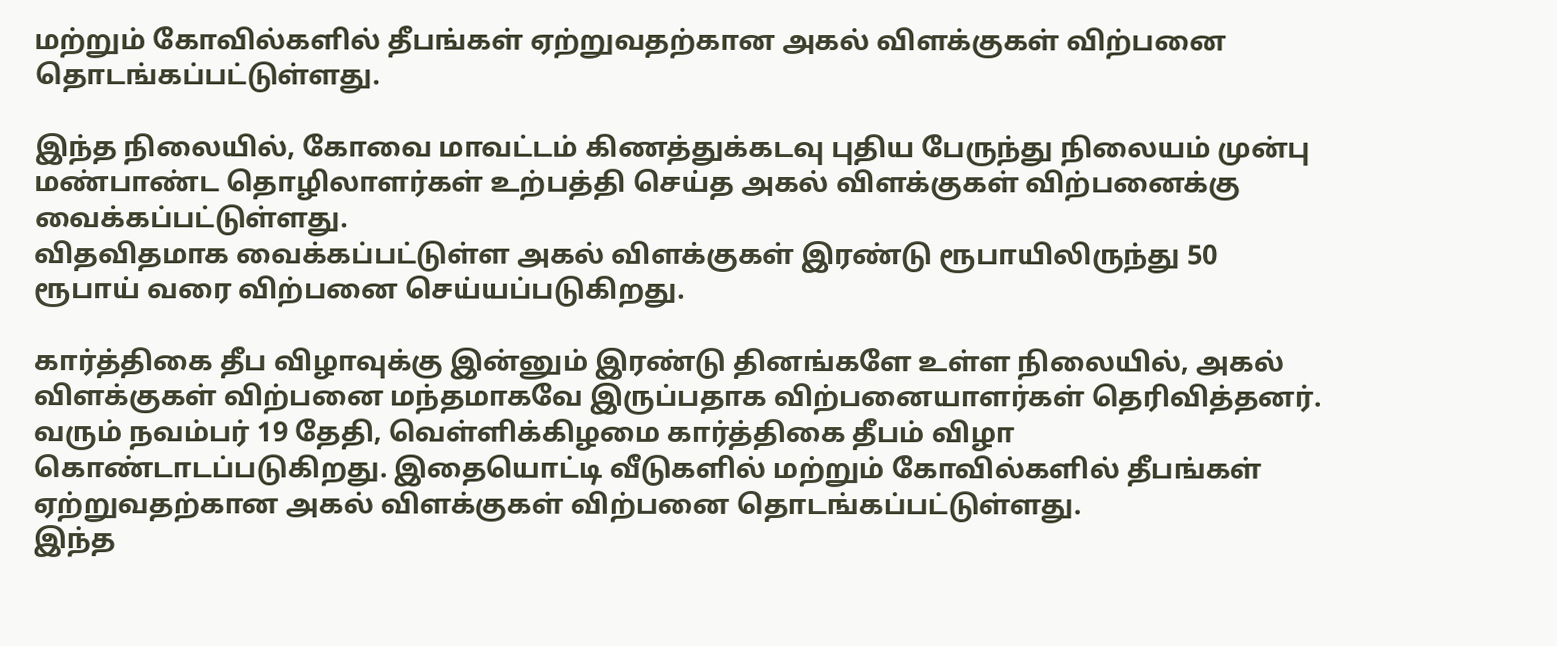மற்றும் கோவில்களில் தீபங்கள் ஏற்றுவதற்கான அகல் விளக்குகள் விற்பனை தொடங்கப்பட்டுள்ளது.

இந்த நிலையில், கோவை மாவட்டம் கிணத்துக்கடவு புதிய பேருந்து நிலையம் முன்பு மண்பாண்ட தொழிலாளர்கள் உற்பத்தி செய்த அகல் விளக்குகள் விற்பனைக்கு வைக்கப்பட்டுள்ளது.
விதவிதமாக வைக்கப்பட்டுள்ள அகல் விளக்குகள் இரண்டு ரூபாயிலிருந்து 50 ரூபாய் வரை விற்பனை செய்யப்படுகிறது.

கார்த்திகை தீப விழாவுக்கு இன்னும் இரண்டு தினங்களே உள்ள நிலையில், அகல் விளக்குகள் விற்பனை மந்தமாகவே இருப்பதாக விற்பனையாளர்கள் தெரிவித்தனர்.
வரும் நவம்பர் 19 தேதி, வெள்ளிக்கிழமை கார்த்திகை தீபம் விழா கொண்டாடப்படுகிறது. இதையொட்டி வீடுகளில் மற்றும் கோவில்களில் தீபங்கள் ஏற்றுவதற்கான அகல் விளக்குகள் விற்பனை தொடங்கப்பட்டுள்ளது.
இந்த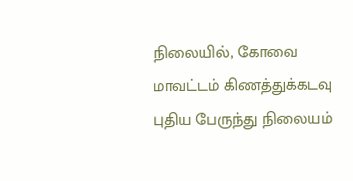நிலையில், கோவை மாவட்டம் கிணத்துக்கடவு புதிய பேருந்து நிலையம்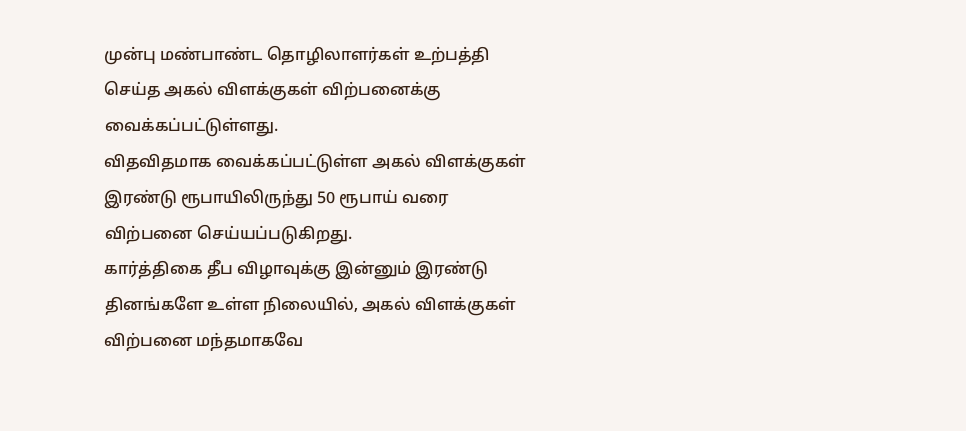முன்பு மண்பாண்ட தொழிலாளர்கள் உற்பத்தி செய்த அகல் விளக்குகள் விற்பனைக்கு வைக்கப்பட்டுள்ளது.
விதவிதமாக வைக்கப்பட்டுள்ள அகல் விளக்குகள் இரண்டு ரூபாயிலிருந்து 50 ரூபாய் வரை விற்பனை செய்யப்படுகிறது.
கார்த்திகை தீப விழாவுக்கு இன்னும் இரண்டு தினங்களே உள்ள நிலையில், அகல் விளக்குகள் விற்பனை மந்தமாகவே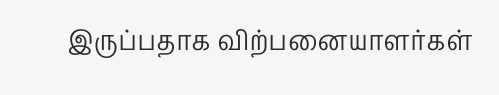இருப்பதாக விற்பனையாளர்கள்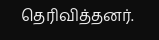தெரிவித்தனர்.